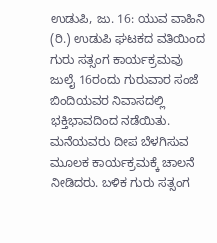ಉಡುಪಿ, ಜು. 16: ಯುವ ವಾಹಿನಿ (ರಿ.) ಉಡುಪಿ ಘಟಕದ ವತಿಯಿಂದ ಗುರು ಸತ್ಸಂಗ ಕಾರ್ಯಕ್ರಮವು ಜುಲೈ 16ರಂದು ಗುರುವಾರ ಸಂಜೆ ಬಿಂದಿಯವರ ನಿವಾಸದಲ್ಲಿ ಭಕ್ತಿಭಾವದಿಂದ ನಡೆಯಿತು. ಮನೆಯವರು ದೀಪ ಬೆಳಗಿಸುವ ಮೂಲಕ ಕಾರ್ಯಕ್ರಮಕ್ಕೆ ಚಾಲನೆ ನೀಡಿದರು. ಬಳಿಕ ಗುರು ಸತ್ಸಂಗ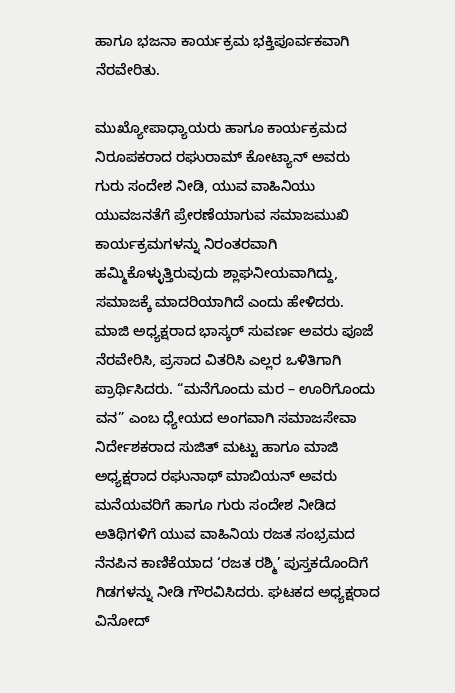ಹಾಗೂ ಭಜನಾ ಕಾರ್ಯಕ್ರಮ ಭಕ್ತಿಪೂರ್ವಕವಾಗಿ ನೆರವೇರಿತು.

ಮುಖ್ಯೋಪಾಧ್ಯಾಯರು ಹಾಗೂ ಕಾರ್ಯಕ್ರಮದ ನಿರೂಪಕರಾದ ರಘುರಾಮ್ ಕೋಟ್ಯಾನ್ ಅವರು ಗುರು ಸಂದೇಶ ನೀಡಿ, ಯುವ ವಾಹಿನಿಯು ಯುವಜನತೆಗೆ ಪ್ರೇರಣೆಯಾಗುವ ಸಮಾಜಮುಖಿ ಕಾರ್ಯಕ್ರಮಗಳನ್ನು ನಿರಂತರವಾಗಿ ಹಮ್ಮಿಕೊಳ್ಳುತ್ತಿರುವುದು ಶ್ಲಾಘನೀಯವಾಗಿದ್ದು, ಸಮಾಜಕ್ಕೆ ಮಾದರಿಯಾಗಿದೆ ಎಂದು ಹೇಳಿದರು.
ಮಾಜಿ ಅಧ್ಯಕ್ಷರಾದ ಭಾಸ್ಕರ್ ಸುವರ್ಣ ಅವರು ಪೂಜೆ ನೆರವೇರಿಸಿ, ಪ್ರಸಾದ ವಿತರಿಸಿ ಎಲ್ಲರ ಒಳಿತಿಗಾಗಿ ಪ್ರಾರ್ಥಿಸಿದರು. “ಮನೆಗೊಂದು ಮರ – ಊರಿಗೊಂದು ವನ” ಎಂಬ ಧ್ಯೇಯದ ಅಂಗವಾಗಿ ಸಮಾಜಸೇವಾ ನಿರ್ದೇಶಕರಾದ ಸುಜಿತ್ ಮಟ್ಟು ಹಾಗೂ ಮಾಜಿ ಅಧ್ಯಕ್ಷರಾದ ರಘುನಾಥ್ ಮಾಬಿಯನ್ ಅವರು ಮನೆಯವರಿಗೆ ಹಾಗೂ ಗುರು ಸಂದೇಶ ನೀಡಿದ ಅತಿಥಿಗಳಿಗೆ ಯುವ ವಾಹಿನಿಯ ರಜತ ಸಂಭ್ರಮದ ನೆನಪಿನ ಕಾಣಿಕೆಯಾದ ‘ರಜತ ರಶ್ಮಿ’ ಪುಸ್ತಕದೊಂದಿಗೆ ಗಿಡಗಳನ್ನು ನೀಡಿ ಗೌರವಿಸಿದರು. ಘಟಕದ ಅಧ್ಯಕ್ಷರಾದ ವಿನೋದ್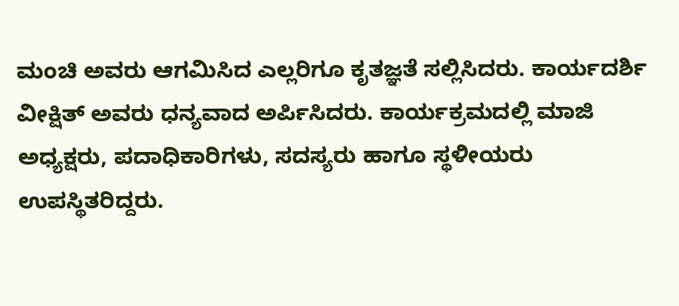ಮಂಚಿ ಅವರು ಆಗಮಿಸಿದ ಎಲ್ಲರಿಗೂ ಕೃತಜ್ಞತೆ ಸಲ್ಲಿಸಿದರು. ಕಾರ್ಯದರ್ಶಿ ವೀಕ್ಷಿತ್ ಅವರು ಧನ್ಯವಾದ ಅರ್ಪಿಸಿದರು. ಕಾರ್ಯಕ್ರಮದಲ್ಲಿ ಮಾಜಿ ಅಧ್ಯಕ್ಷರು, ಪದಾಧಿಕಾರಿಗಳು, ಸದಸ್ಯರು ಹಾಗೂ ಸ್ಥಳೀಯರು ಉಪಸ್ಥಿತರಿದ್ದರು.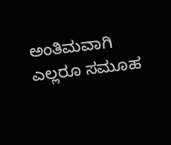ಅಂತಿಮವಾಗಿ ಎಲ್ಲರೂ ಸಮೂಹ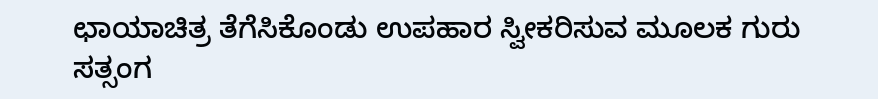ಛಾಯಾಚಿತ್ರ ತೆಗೆಸಿಕೊಂಡು ಉಪಹಾರ ಸ್ವೀಕರಿಸುವ ಮೂಲಕ ಗುರು ಸತ್ಸಂಗ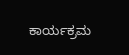ಕಾರ್ಯಕ್ರಮ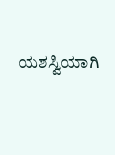ಯಶಸ್ವಿಯಾಗಿ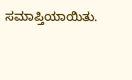ಸಮಾಪ್ತಿಯಾಯಿತು.